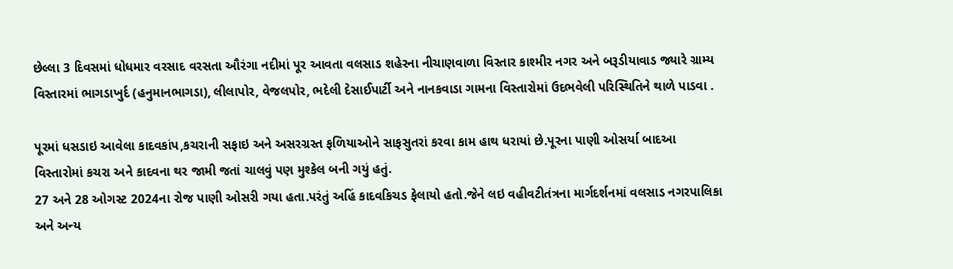છેલ્લા 3 દિવસમાં ધોધમાર વરસાદ વરસતા ઔરંગા નદીમાં પૂર આવતા વલસાડ શહેરના નીચાણવાળા વિસ્તાર કાશ્મીર નગર અને બરૂડીયાવાડ જ્યારે ગ્રામ્ય વિસ્તારમાં ભાગડાખુર્દ (હનુમાનભાગડા), લીલાપોર, વેજલપોર, ભદેલી દેસાઈપાર્ટી અને નાનકવાડા ગામના વિસ્તારોમાં ઉદભવેલી પરિસ્થિતિને થાળે પાડવા .

પૂરમાં ધસડાઇ આવેલા કાદવકાંપ,કચરાની સફાઇ અને અસરગ્રસ્ત ફળિયાઓને સાફસુતરાં કરવા કામ હાથ ધરાયાં છે.પૂરના પાણી ઓસર્યા બાદઆ વિસ્તારોમાં કચરા અને કાદવના થર જામી જતાં ચાલવું પણ મુશ્કેલ બની ગયું હતું.
27 અને 28 ઓગસ્ટ 2024ના રોજ પાણી ઓસરી ગયા હતા.પરંતું અહિં કાદવકિચડ ફેલાયો હતો.જેને લઇ વહીવટીતંત્રના માર્ગદર્શનમાં વલસાડ નગરપાલિકા અને અન્ય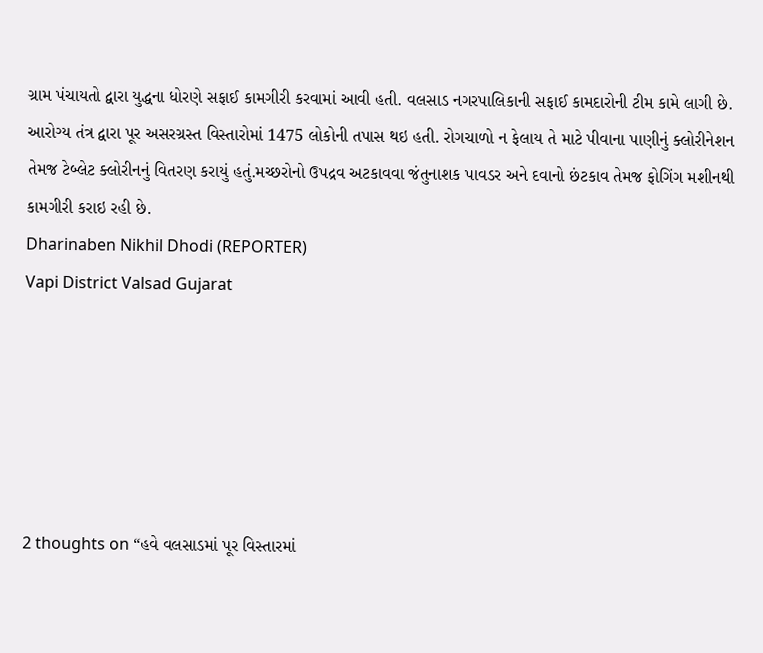ગ્રામ પંચાયતો દ્વારા યુદ્ધના ધોરણે સફાઈ કામગીરી કરવામાં આવી હતી. વલસાડ નગરપાલિકાની સફાઈ કામદારોની ટીમ કામે લાગી છે.
આરોગ્ય તંત્ર દ્વારા પૂર અસરગ્રસ્ત વિસ્તારોમાં 1475 લોકોની તપાસ થઇ હતી. રોગચાળો ન ફેલાય તે માટે પીવાના પાણીનું ક્લોરીનેશન તેમજ ટેબ્લેટ ક્લોરીનનું વિતરણ કરાયું હતું.મચ્છરોનો ઉપદ્રવ અટકાવવા જંતુનાશક પાવડર અને દવાનો છંટકાવ તેમજ ફોગિંગ મશીનથી કામગીરી કરાઇ રહી છે.
Dharinaben Nikhil Dhodi (REPORTER)
Vapi District Valsad Gujarat






2 thoughts on “હવે વલસાડમાં પૂર વિસ્તારમાં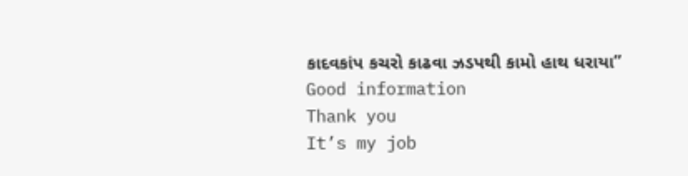કાદવકાંપ કચરો કાઢવા ઝડપથી કામો હાથ ધરાયા”
Good information
Thank you
It’s my job